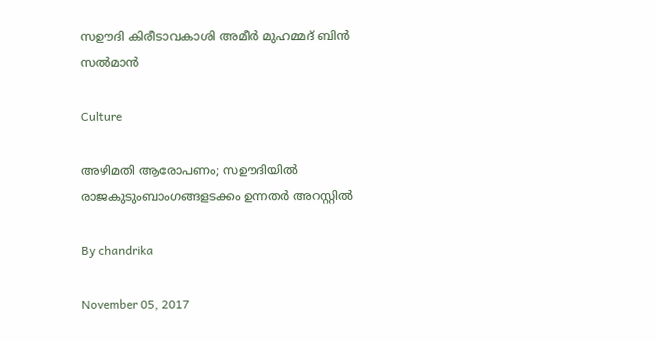സഊദി കിരീടാവകാശി അമീര്‍ മുഹമ്മദ് ബിന്‍ സല്‍മാന്‍

Culture

അഴിമതി ആരോപണം; സഊദിയില്‍ രാജകുടുംബാംഗങ്ങളടക്കം ഉന്നതര്‍ അറസ്റ്റില്‍

By chandrika

November 05, 2017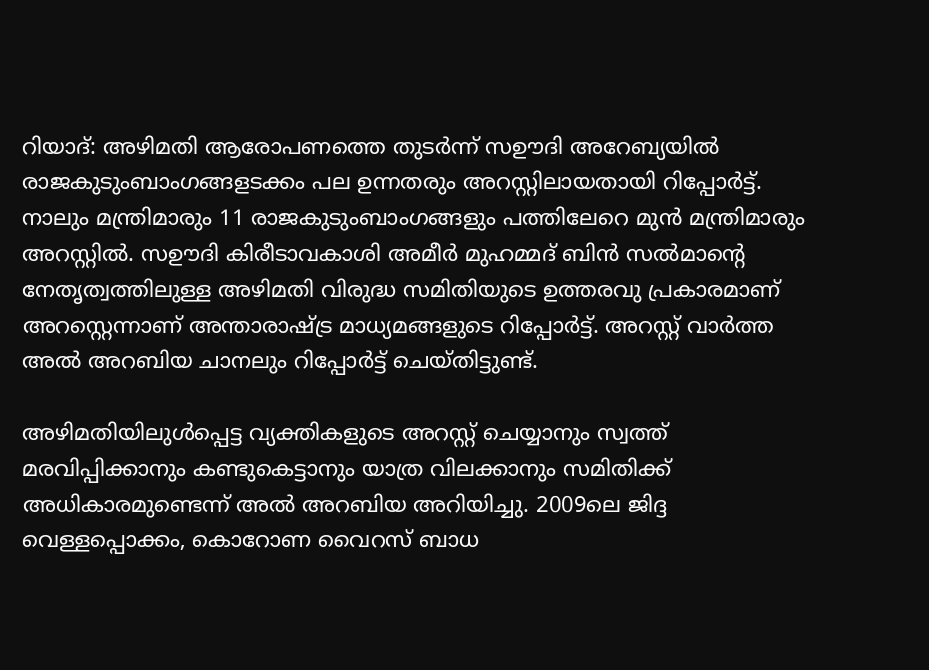റിയാദ്: അഴിമതി ആരോപണത്തെ തുടര്‍ന്ന് സഊദി അറേബ്യയില്‍ രാജകുടുംബാംഗങ്ങളടക്കം പല ഉന്നതരും അറസ്റ്റിലായതായി റിപ്പോര്‍ട്ട്. നാലും മന്ത്രിമാരും 11 രാജകുടുംബാംഗങ്ങളും പത്തിലേറെ മുന്‍ മന്ത്രിമാരും അറസ്റ്റില്‍. സഊദി കിരീടാവകാശി അമീര്‍ മുഹമ്മദ് ബിന്‍ സല്‍മാന്റെ നേതൃത്വത്തിലുള്ള അഴിമതി വിരുദ്ധ സമിതിയുടെ ഉത്തരവു പ്രകാരമാണ് അറസ്റ്റെന്നാണ് അന്താരാഷ്ട്ര മാധ്യമങ്ങളുടെ റിപ്പോര്‍ട്ട്. അറസ്റ്റ് വാര്‍ത്ത അല്‍ അറബിയ ചാനലും റിപ്പോര്‍ട്ട് ചെയ്തിട്ടുണ്ട്.

അഴിമതിയിലുള്‍പ്പെട്ട വ്യക്തികളുടെ അറസ്റ്റ് ചെയ്യാനും സ്വത്ത് മരവിപ്പിക്കാനും കണ്ടുകെട്ടാനും യാത്ര വിലക്കാനും സമിതിക്ക് അധികാരമുണ്ടെന്ന് അല്‍ അറബിയ അറിയിച്ചു. 2009ലെ ജിദ്ദ വെള്ളപ്പൊക്കം, കൊറോണ വൈറസ് ബാധ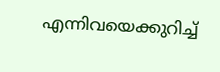എന്നിവയെക്കുറിച്ച്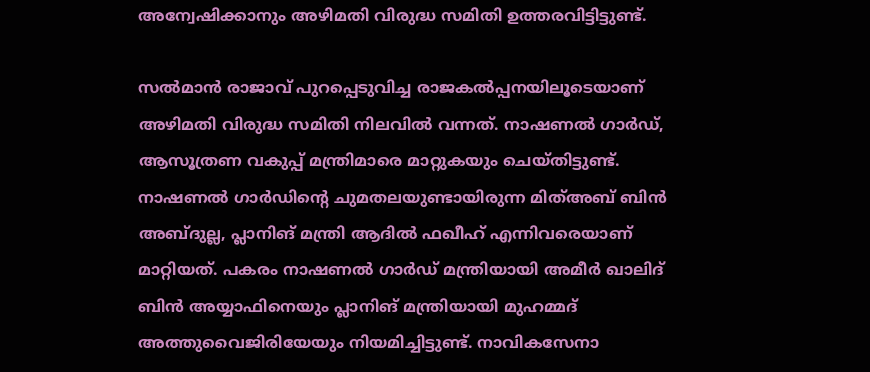അന്വേഷിക്കാനും അഴിമതി വിരുദ്ധ സമിതി ഉത്തരവിട്ടിട്ടുണ്ട്.

സല്‍മാന്‍ രാജാവ് പുറപ്പെടുവിച്ച രാജകല്‍പ്പനയിലൂടെയാണ് അഴിമതി വിരുദ്ധ സമിതി നിലവില്‍ വന്നത്. നാഷണല്‍ ഗാര്‍ഡ്, ആസൂത്രണ വകുപ്പ് മന്ത്രിമാരെ മാറ്റുകയും ചെയ്തിട്ടുണ്ട്. നാഷണല്‍ ഗാര്‍ഡിന്റെ ചുമതലയുണ്ടായിരുന്ന മിത്അബ് ബിന്‍ അബ്ദുല്ല, പ്ലാനിങ് മന്ത്രി ആദില്‍ ഫഖീഹ് എന്നിവരെയാണ് മാറ്റിയത്. പകരം നാഷണല്‍ ഗാര്‍ഡ് മന്ത്രിയായി അമീര്‍ ഖാലിദ് ബിന്‍ അയ്യാഫിനെയും പ്ലാനിങ് മന്ത്രിയായി മുഹമ്മദ് അത്തുവൈജിരിയേയും നിയമിച്ചിട്ടുണ്ട്. നാവികസേനാ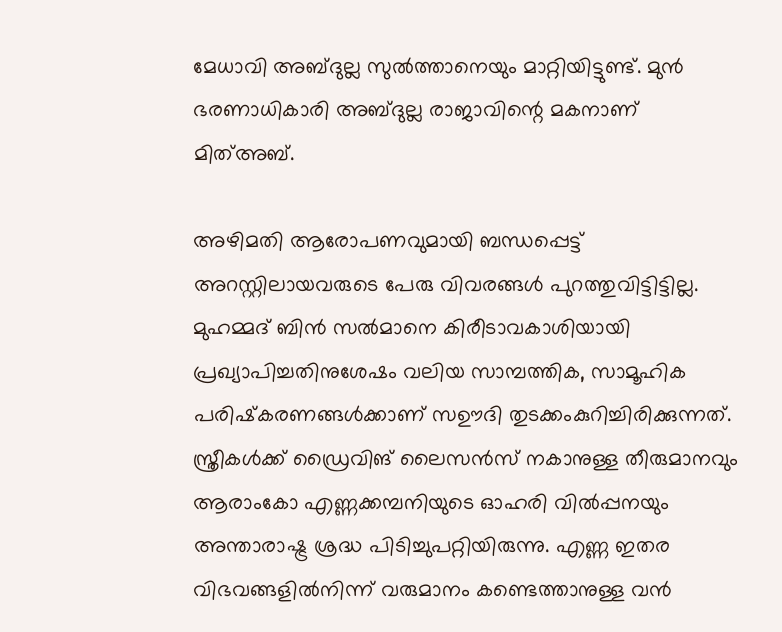മേധാവി അബ്ദുല്ല സുല്‍ത്താനെയും മാറ്റിയിട്ടുണ്ട്. മുന്‍ ഭരണാധികാരി അബ്ദുല്ല രാജാവിന്റെ മകനാണ് മിത്അബ്.

അഴിമതി ആരോപണവുമായി ബന്ധപ്പെട്ട് അറസ്റ്റിലായവരുടെ പേരു വിവരങ്ങള്‍ പുറത്തുവിട്ടിട്ടില്ല. മുഹമ്മദ് ബിന്‍ സല്‍മാനെ കിരീടാവകാശിയായി പ്രഖ്യാപിച്ചതിനുശേഷം വലിയ സാമ്പത്തിക, സാമൂഹിക പരിഷ്‌കരണങ്ങള്‍ക്കാണ് സഊദി തുടക്കംകുറിച്ചിരിക്കുന്നത്. സ്ത്രീകള്‍ക്ക് ഡ്രൈവിങ് ലൈസന്‍സ് നകാനുള്ള തീരുമാനവും ആരാംകോ എണ്ണക്കമ്പനിയുടെ ഓഹരി വില്‍പ്പനയും അന്താരാഷ്ട്ര ശ്രദ്ധ പിടിച്ചുപറ്റിയിരുന്നു. എണ്ണ ഇതര വിഭവങ്ങളില്‍നിന്ന് വരുമാനം കണ്ടെത്താനുള്ള വന്‍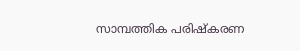സാമ്പത്തിക പരിഷ്‌കരണ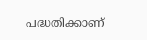പദ്ധതിക്കാണ്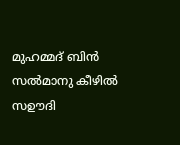മുഹമ്മദ് ബിന്‍ സല്‍മാനു കീഴില്‍ സഊദി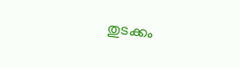തുടക്കം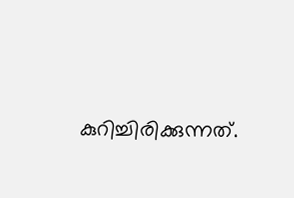കുറിച്ചിരിക്കുന്നത്.